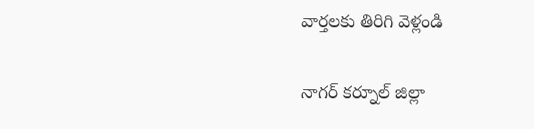వార్తలకు తిరిగి వెళ్లండి

నాగర్ కర్నూల్ జిల్లా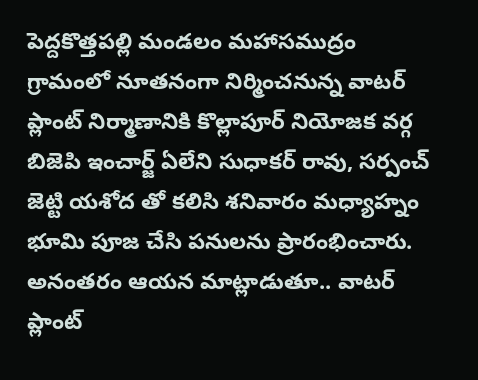పెద్దకొత్తపల్లి మండలం మహాసముద్రం గ్రామంలో నూతనంగా నిర్మించనున్న వాటర్ ప్లాంట్ నిర్మాణానికి కొల్లాపూర్ నియోజక వర్గ బిజెపి ఇంచార్జ్ ఏలేని సుధాకర్ రావు, సర్పంచ్ జెట్టి యశోద తో కలిసి శనివారం మధ్యాహ్నం భూమి పూజ చేసి పనులను ప్రారంభించారు.
అనంతరం ఆయన మాట్లాడుతూ.. వాటర్ ప్లాంట్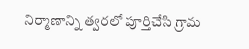నిర్మాణాన్ని త్వరలో పూర్తిచేసి గ్రామ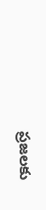ప్రజలకు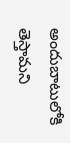అందుబాటులోకి తెస్తామని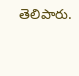తెలిపారు.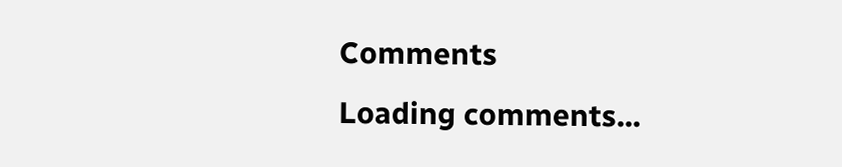Comments
Loading comments...